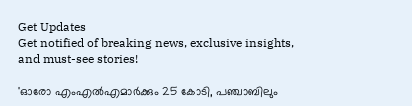Get Updates
Get notified of breaking news, exclusive insights, and must-see stories!

'ഓരോ എംഎൽഎമാർക്കും 25 കോടി, പഞ്ചാബിലും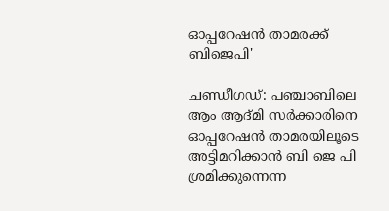ഓപ്പറേഷൻ താമരക്ക് ബിജെപി'

ചണ്ഡീഗഡ്: പഞ്ചാബിലെ ആം ആദ്മി സർക്കാരിനെ ഓപ്പറേഷൻ താമരയിലൂടെ അട്ടിമറിക്കാൻ ബി ജെ പി ശ്രമിക്കുന്നെന്ന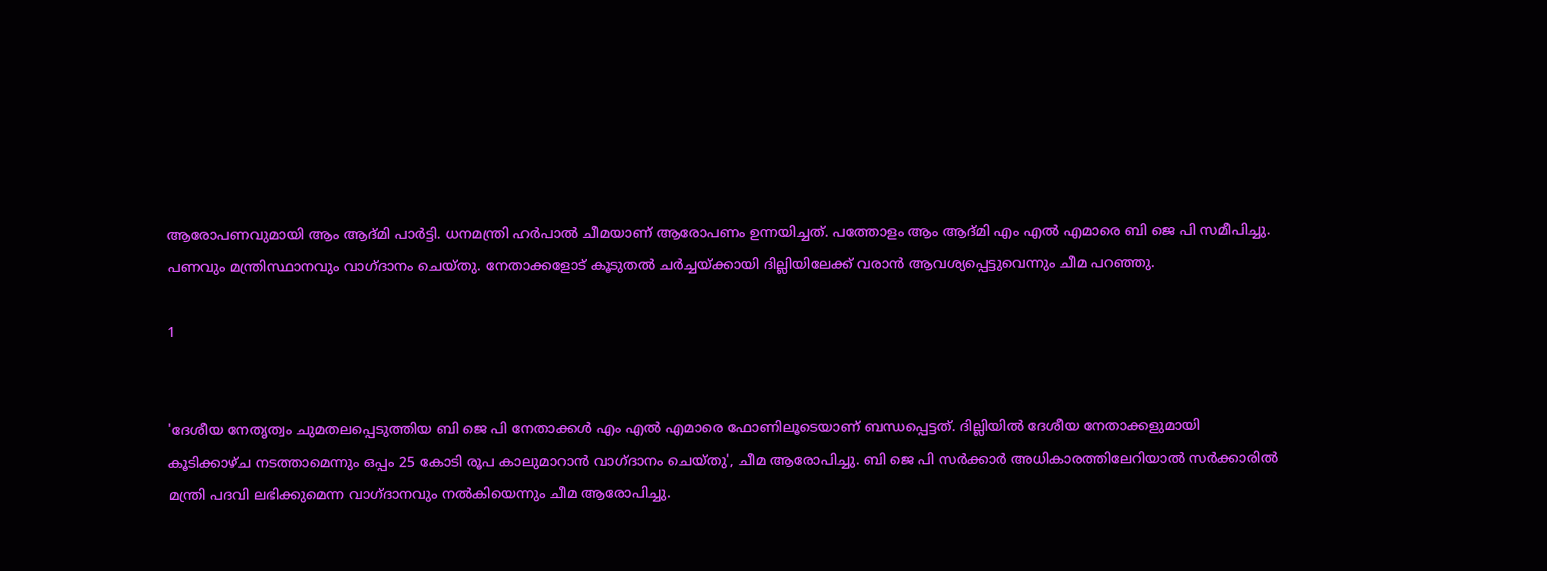ആരോപണവുമായി ആം ആദ്മി പാർട്ടി. ധനമന്ത്രി ഹർപാൽ ചീമയാണ് ആരോപണം ഉന്നയിച്ചത്. പത്തോളം ആം ആദ്മി എം എൽ എമാരെ ബി ജെ പി സമീപിച്ചു. പണവും മന്ത്രിസ്ഥാനവും വാഗ്ദാനം ചെയ്തു. നേതാക്കളോട് കൂടുതൽ ചർച്ചയ്ക്കായി ദില്ലിയിലേക്ക് വരാൻ ആവശ്യപ്പെട്ടുവെന്നും ചീമ പറഞ്ഞു.

1


'ദേശീയ നേതൃത്വം ചുമതലപ്പെടുത്തിയ ബി ജെ പി നേതാക്കൾ എം എൽ എമാരെ ഫോണിലൂടെയാണ് ബന്ധപ്പെട്ടത്. ദില്ലിയിൽ ദേശീയ നേതാക്കളുമായി കൂടിക്കാഴ്ച നടത്താമെന്നും ഒപ്പം 25 കോടി രൂപ കാലുമാറാൻ വാഗ്ദാനം ചെയ്തു', ചീമ ആരോപിച്ചു. ബി ജെ പി സർക്കാർ അധികാരത്തിലേറിയാൽ സർക്കാരിൽ മന്ത്രി പദവി ലഭിക്കുമെന്ന വാഗ്ദാനവും നൽകിയെന്നും ചീമ ആരോപിച്ചു.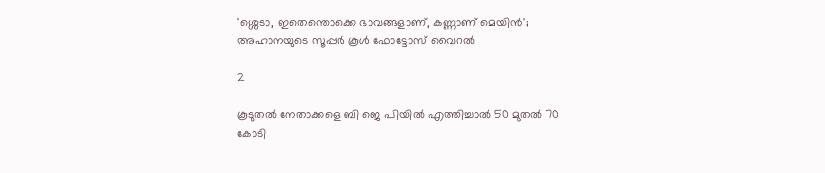'ശ്ശെടാ, ഇതെന്തൊക്കെ ഭാവങ്ങളാണ്, കണ്ണാണ് മെയിൻ'; അഹാനയുടെ സൂപ്പർ കൂൾ ഫോട്ടോസ് വൈറൽ

2

കൂടുതൽ നേതാക്കളെ ബി ജെ പിയിൽ എത്തിച്ചാൽ 50 മുതൽ 70 കോടി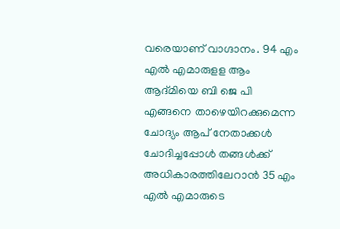വരെയാണ് വാഗ്ദാനം. 94 എം എൽ എമാരുളള ആം ആദ്മിയെ ബി ജെ പി എങ്ങനെ താഴെയിറക്കുമെന്ന ചോദ്യം ആപ് നേതാക്കൾ ചോദിച്ചപ്പോൾ തങ്ങൾക്ക് അധികാരത്തിലേറാൻ 35 എം എൽ എമാരുടെ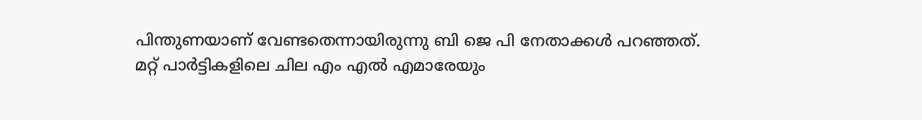പിന്തുണയാണ് വേണ്ടതെന്നായിരുന്നു ബി ജെ പി നേതാക്കൾ പറഞ്ഞത്. മറ്റ് പാർട്ടികളിലെ ചില എം എൽ എമാരേയും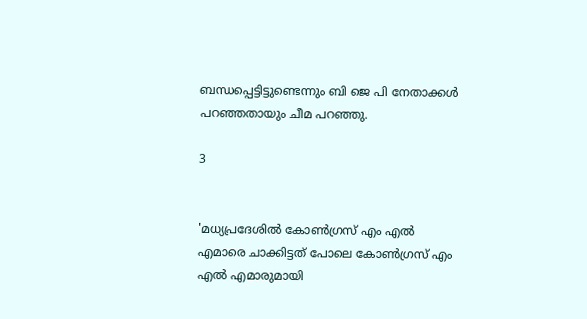ബന്ധപ്പെട്ടിട്ടുണ്ടെന്നും ബി ജെ പി നേതാക്കൾ പറഞ്ഞതായും ചീമ പറഞ്ഞു.

3


'മധ്യപ്രദേശിൽ കോൺഗ്രസ് എം എൽ എമാരെ ചാക്കിട്ടത് പോലെ കോൺഗ്രസ് എം എൽ എമാരുമായി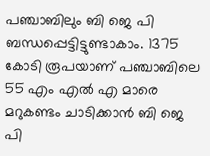പഞ്ചാബിലും ബി ജെ പി ബന്ധപ്പെട്ടിട്ടുണ്ടാകാം. 1375 കോടി രൂപയാണ് പഞ്ചാബിലെ 55 എം എൽ എ മാരെ മറുകണ്ടം ചാടിക്കാൻ ബി ജെ പി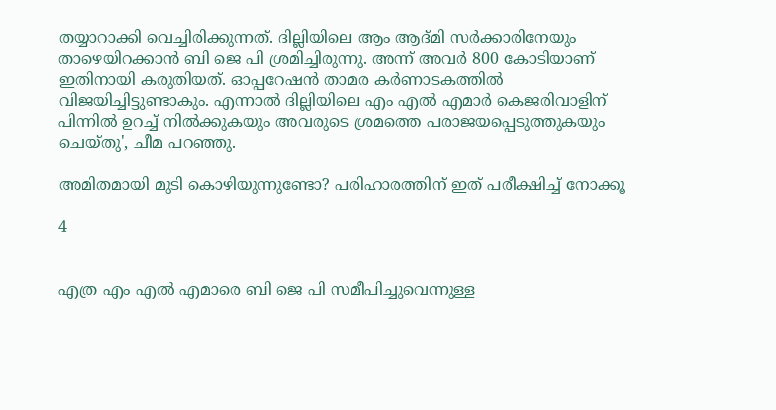തയ്യാറാക്കി വെച്ചിരിക്കുന്നത്. ദില്ലിയിലെ ആം ആദ്മി സർക്കാരിനേയും താഴെയിറക്കാൻ ബി ജെ പി ശ്രമിച്ചിരുന്നു. അന്ന് അവർ 800 കോടിയാണ് ഇതിനായി കരുതിയത്. ഓപ്പറേഷൻ താമര കർണാടകത്തിൽ വിജയിച്ചിട്ടുണ്ടാകും. എന്നാൽ ദില്ലിയിലെ എം എൽ എമാർ കെജരിവാളിന് പിന്നിൽ ഉറച്ച് നിൽക്കുകയും അവരുടെ ശ്രമത്തെ പരാജയപ്പെടുത്തുകയും ചെയ്തു', ചീമ പറഞ്ഞു.

അമിതമായി മുടി കൊഴിയുന്നുണ്ടോ? പരിഹാരത്തിന് ഇത് പരീക്ഷിച്ച് നോക്കൂ

4


എത്ര എം എൽ എമാരെ ബി ജെ പി സമീപിച്ചുവെന്നുള്ള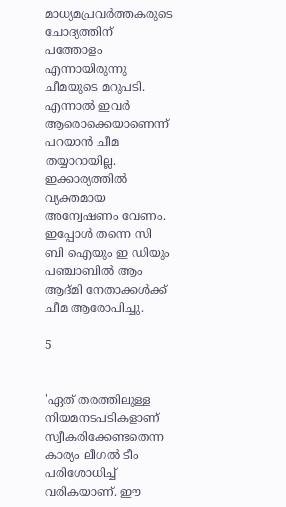മാധ്യമപ്രവര്‍ത്തകരുടെ ചോദ്യത്തിന് പത്തോളം എന്നായിരുന്നു ചീമയുടെ മറുപടി. എന്നാൽ ഇവർ ആരൊക്കെയാണെന്ന് പറയാൻ ചീമ തയ്യാറായില്ല. ഇക്കാര്യത്തിൽ വ്യക്തമായ അന്വേഷണം വേണം. ഇപ്പോൾ തന്നെ സി ബി ഐയും ഇ ഡിയും പഞ്ചാബിൽ ആം ആദ്മി നേതാക്കൾക്ക് ചീമ ആരോപിച്ചു.

5


'ഏത് തരത്തിലുള്ള നിയമനടപടികളാണ് സ്വീകരിക്കേണ്ടതെന്ന കാര്യം ലീഗൽ ടീം പരിശോധിച്ച് വരികയാണ്. ഈ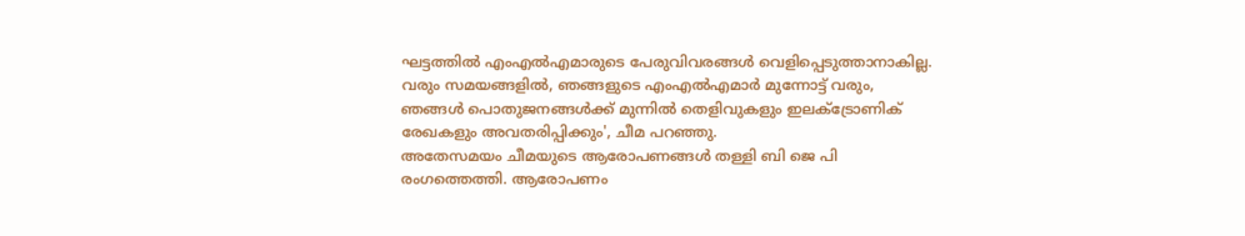ഘട്ടത്തിൽ എംഎൽഎമാരുടെ പേരുവിവരങ്ങൾ വെളിപ്പെടുത്താനാകില്ല. വരും സമയങ്ങളിൽ, ഞങ്ങളുടെ എംഎൽഎമാർ മുന്നോട്ട് വരും, ഞങ്ങൾ പൊതുജനങ്ങൾക്ക് മുന്നിൽ തെളിവുകളും ഇലക്ട്രോണിക് രേഖകളും അവതരിപ്പിക്കും', ചീമ പറഞ്ഞു.
അതേസമയം ചീമയുടെ ആരോപണങ്ങള്‍ തള്ളി ബി ജെ പി രംഗത്തെത്തി. ആരോപണം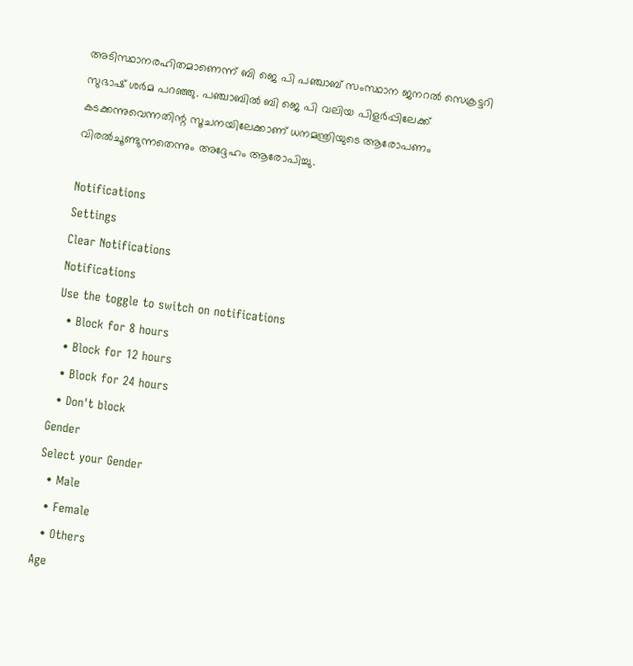അടിസ്ഥാനരഹിതമാണെന്ന് ബി ജെ പി പഞ്ചാബ് സംസ്ഥാന ജനറല്‍ സെക്രട്ടറി സുഭാഷ് ശര്‍മ പറഞ്ഞു. പഞ്ചാബിൽ ബി ജെ പി വലിയ പിളർപ്പിലേക്ക് കടക്കന്നുവെന്നതിന്റ സൂചനയിലേക്കാണ് ധനമന്ത്രിയുടെ ആരോപണം വിരൽചൂണ്ടുന്നതെന്നും അദ്ദേഹം ആരോപിച്ചു.

Notifications
Settings
Clear Notifications
Notifications
Use the toggle to switch on notifications
  • Block for 8 hours
  • Block for 12 hours
  • Block for 24 hours
  • Don't block
Gender
Select your Gender
  • Male
  • Female
  • Others
Age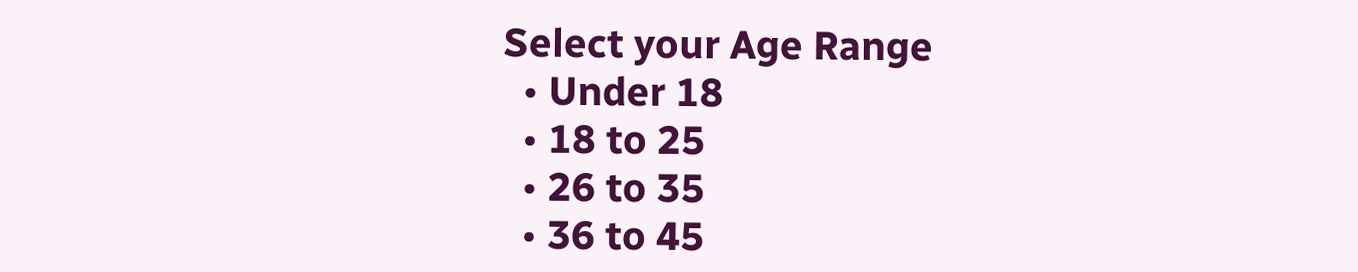Select your Age Range
  • Under 18
  • 18 to 25
  • 26 to 35
  • 36 to 45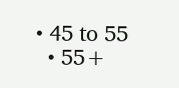• 45 to 55
  • 55+